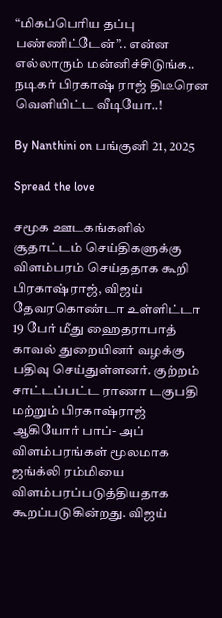“மிகப்பெரிய தப்பு பண்ணிட்டேன்”.. என்ன எல்லாரும் மன்னிச்சிடுங்க.. நடிகர் பிரகாஷ் ராஜ் திடீரென வெளியிட்ட வீடியோ..!

By Nanthini on பங்குனி 21, 2025

Spread the love

சமூக ஊடகங்களில் சூதாட்டம் செய்திகளுக்கு விளம்பரம் செய்ததாக கூறி பிரகாஷ்ராஜ், விஜய் தேவரகொண்டா உள்ளிட்டா 19 பேர் மீது ஹைதராபாத் காவல் துறையினர் வழக்கு பதிவு செய்துள்ளனர். குற்றம் சாட்டப்பட்ட ராணா டகுபதி மற்றும் பிரகாஷ்ராஜ் ஆகியோர் பாப்- அப் விளம்பரங்கள் மூலமாக ஜங்க்லி ரம்மியை விளம்பரப்படுத்தியதாக கூறப்படுகின்றது. விஜய்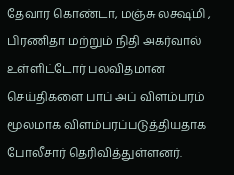தேவார கொண்டா, மஞ்சு லக்ஷ்மி , பிரணிதா மற்றும் நிதி அகர்வால் உள்ளிட்டோர் பலவிதமான செய்திகளை பாப் அப் விளம்பரம் மூலமாக விளம்பரப்படுத்தியதாக போலீசார் தெரிவித்துள்ளனர்.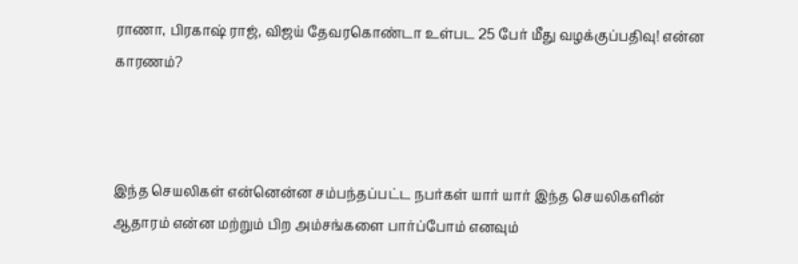ராணா, பிரகாஷ் ராஜ், விஜய் தேவரகொண்டா உள்பட 25 பேர் மீது வழக்குப்பதிவு! என்ன காரணம்?



இந்த செயலிகள் என்னென்ன சம்பந்தப்பட்ட நபர்கள் யார் யார் இந்த செயலிகளின் ஆதாரம் என்ன மற்றும் பிற அம்சங்களை பார்ப்போம் எனவும்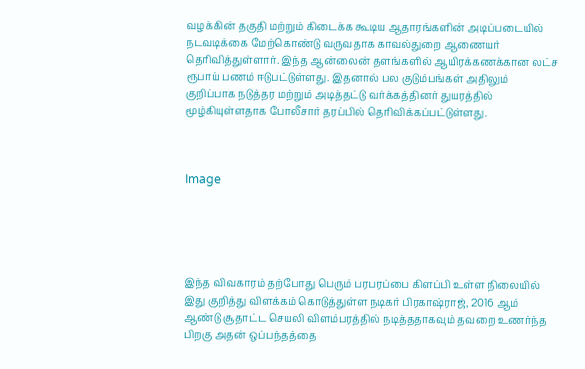வழக்கின் தகுதி மற்றும் கிடைக்க கூடிய ஆதாரங்களின் அடிப்படையில் நடவடிக்கை மேற்கொண்டு வருவதாக காவல்துறை ஆணையர் தெரிவித்துள்ளார். இந்த ஆன்லைன் தளங்களில் ஆயிரக்கணக்கான லட்ச ரூபாய் பணம் ஈடுபட்டுள்ளது. இதனால் பல குடும்பங்கள் அதிலும் குறிப்பாக நடுத்தர மற்றும் அடித்தட்டு வர்க்கத்தினர் துயரத்தில் மூழ்கியுள்ளதாக போலீசார் தரப்பில் தெரிவிக்கப்பட்டுள்ளது.



Image





இந்த விவகாரம் தற்போது பெரும் பரபரப்பை கிளப்பி உள்ள நிலையில் இது குறித்து விளக்கம் கொடுத்துள்ள நடிகர் பிரகாஷ்ராஜ், 2016 ஆம் ஆண்டு சூதாட்ட செயலி விளம்பரத்தில் நடித்ததாகவும் தவறை உணர்ந்த பிறகு அதன் ஒப்பந்தத்தை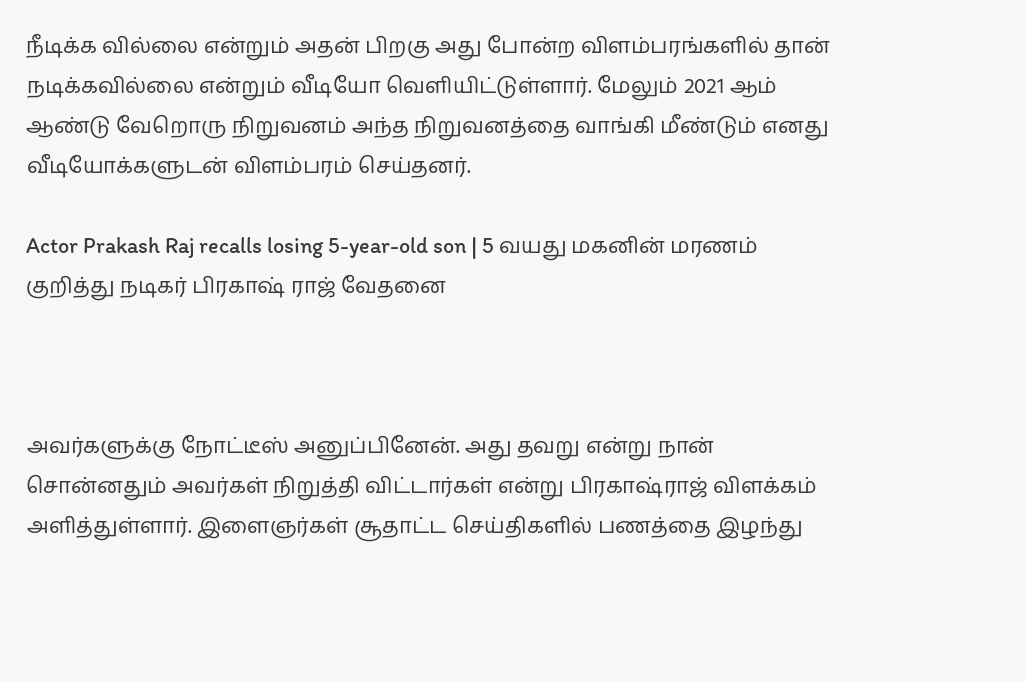நீடிக்க வில்லை என்றும் அதன் பிறகு அது போன்ற விளம்பரங்களில் தான் நடிக்கவில்லை என்றும் வீடியோ வெளியிட்டுள்ளார். மேலும் 2021 ஆம் ஆண்டு வேறொரு நிறுவனம் அந்த நிறுவனத்தை வாங்கி மீண்டும் எனது வீடியோக்களுடன் விளம்பரம் செய்தனர்.

Actor Prakash Raj recalls losing 5-year-old son | 5 வயது மகனின் மரணம்  குறித்து நடிகர் பிரகாஷ் ராஜ் வேதனை



அவர்களுக்கு நோட்டீஸ் அனுப்பினேன். அது தவறு என்று நான் சொன்னதும் அவர்கள் நிறுத்தி விட்டார்கள் என்று பிரகாஷ்ராஜ் விளக்கம் அளித்துள்ளார். இளைஞர்கள் சூதாட்ட செய்திகளில் பணத்தை இழந்து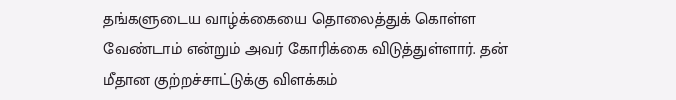தங்களுடைய வாழ்க்கையை தொலைத்துக் கொள்ள வேண்டாம் என்றும் அவர் கோரிக்கை விடுத்துள்ளார். தன் மீதான குற்றச்சாட்டுக்கு விளக்கம்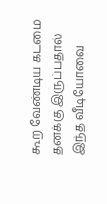கூற வேண்டிய கடமை தனக்கு இருப்பதால் இந்த வீடியோவை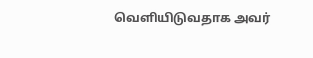வெளியிடுவதாக அவர்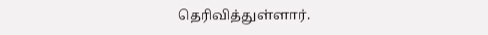தெரிவித்துள்ளார்.